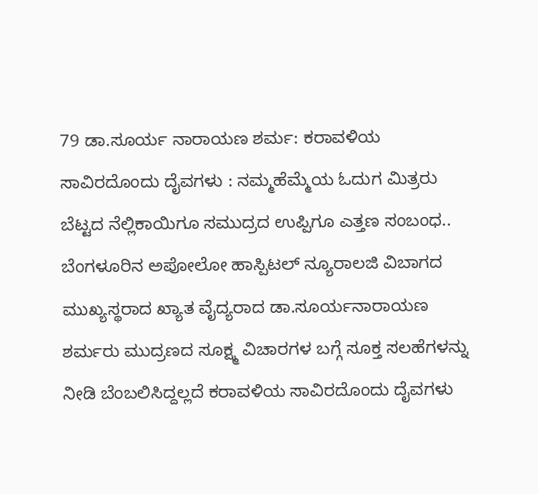79 ಡಾ.ಸೂರ್ಯ ನಾರಾಯಣ ಶರ್ಮ: ಕರಾವಳಿಯ ಸಾವಿರದೊಂದು ದೈವಗಳು : ನಮ್ಮಹೆಮ್ಮೆಯ ಓದುಗ ಮಿತ್ರರು
ಬೆಟ್ಟದ ನೆಲ್ಲಿಕಾಯಿಗೂ ಸಮುದ್ರದ ಉಪ್ಪಿಗೂ ಎತ್ತಣ ಸಂಬಂಧ..
ಬೆಂಗಳೂರಿನ ಅಪೋಲೋ ಹಾಸ್ಪಿಟಲ್ ನ್ಯೂರಾಲಜಿ ವಿಬಾಗದ ಮುಖ್ಯಸ್ಥರಾದ ಖ್ಯಾತ ವೈದ್ಯರಾದ ಡಾ.ಸೂರ್ಯನಾರಾಯಣ ಶರ್ಮರು ಮುದ್ರಣದ ಸೂಕ್ಷ್ಮ ವಿಚಾರಗಳ ಬಗ್ಗೆ ಸೂಕ್ತ ಸಲಹೆಗಳನ್ನು ನೀಡಿ ಬೆಂಬಲಿಸಿದ್ದಲ್ಲದೆ ಕರಾವಳಿಯ ಸಾವಿರದೊಂದು ದೈವಗಳು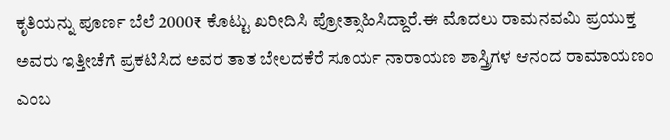ಕೃತಿಯನ್ನು ಪೂರ್ಣ ಬೆಲೆ 2000₹ ಕೊಟ್ಟು ಖರೀದಿಸಿ ಪ್ರೋತ್ಸಾಹಿಸಿದ್ದಾರೆ.ಈ ಮೊದಲು ರಾಮನವಮಿ ಪ್ರಯುಕ್ತ ಅವರು ಇತ್ತೀಚೆಗೆ ಪ್ರಕಟಿಸಿದ ಅವರ ತಾತ ಬೇಲದಕೆರೆ ಸೂರ್ಯ ನಾರಾಯಣ ಶಾಸ್ತ್ರಿಗಳ ಆನಂದ ರಾಮಾಯಣಂ ಎಂಬ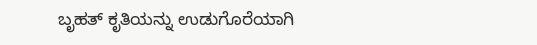ಬೃಹತ್ ಕೃತಿಯನ್ನು ಉಡುಗೊರೆಯಾಗಿ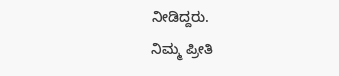ನೀಡಿದ್ದರು.
ನಿಮ್ಮ ಪ್ರೀತಿ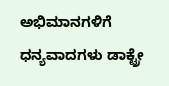ಅಭಿಮಾನಗಳಿಗೆ ಧನ್ಯವಾದಗಳು ಡಾಕ್ಟ್ರೇ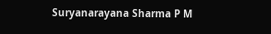Suryanarayana Sharma P M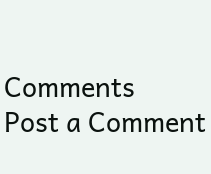Comments
Post a Comment